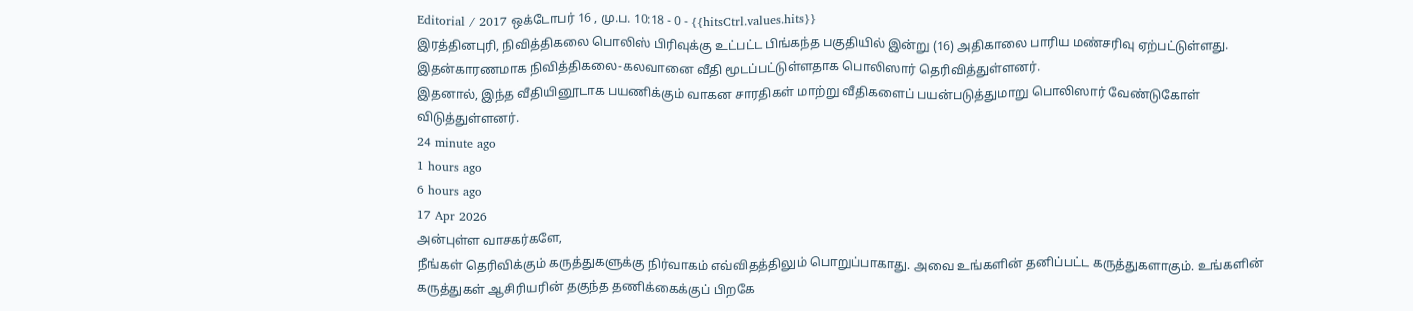Editorial / 2017 ஒக்டோபர் 16 , மு.ப. 10:18 - 0 - {{hitsCtrl.values.hits}}
இரத்தினபுரி, நிவித்திகலை பொலிஸ் பிரிவுக்கு உட்பட்ட பிங்கந்த பகுதியில் இன்று (16) அதிகாலை பாரிய மண்சரிவு ஏற்பட்டுள்ளது. இதன்காரணமாக நிவித்திகலை-கலவானை வீதி மூடப்பட்டுள்ளதாக பொலிஸார் தெரிவித்துள்ளனர்.
இதனால், இந்த வீதியினூடாக பயணிக்கும் வாகன சாரதிகள் மாற்று வீதிகளைப் பயன்படுத்துமாறு பொலிஸார் வேண்டுகோள் விடுத்துள்ளனர்.
24 minute ago
1 hours ago
6 hours ago
17 Apr 2026
அன்புள்ள வாசகர்களே,
நீங்கள் தெரிவிக்கும் கருத்துகளுக்கு நிர்வாகம் எவ்விதத்திலும் பொறுப்பாகாது. அவை உங்களின் தனிப்பட்ட கருத்துகளாகும். உங்களின் கருத்துகள் ஆசிரியரின் தகுந்த தணிக்கைக்குப் பிறகே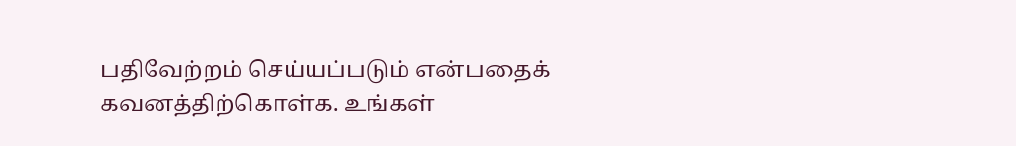பதிவேற்றம் செய்யப்படும் என்பதைக் கவனத்திற்கொள்க. உங்கள்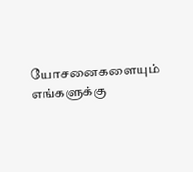யோசனைகளையும் எங்களுக்கு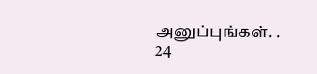அனுப்புங்கள். .
24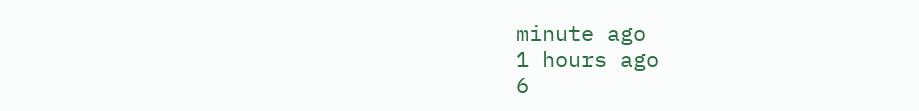minute ago
1 hours ago
6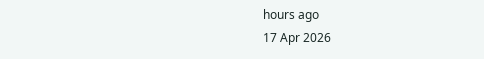hours ago
17 Apr 2026